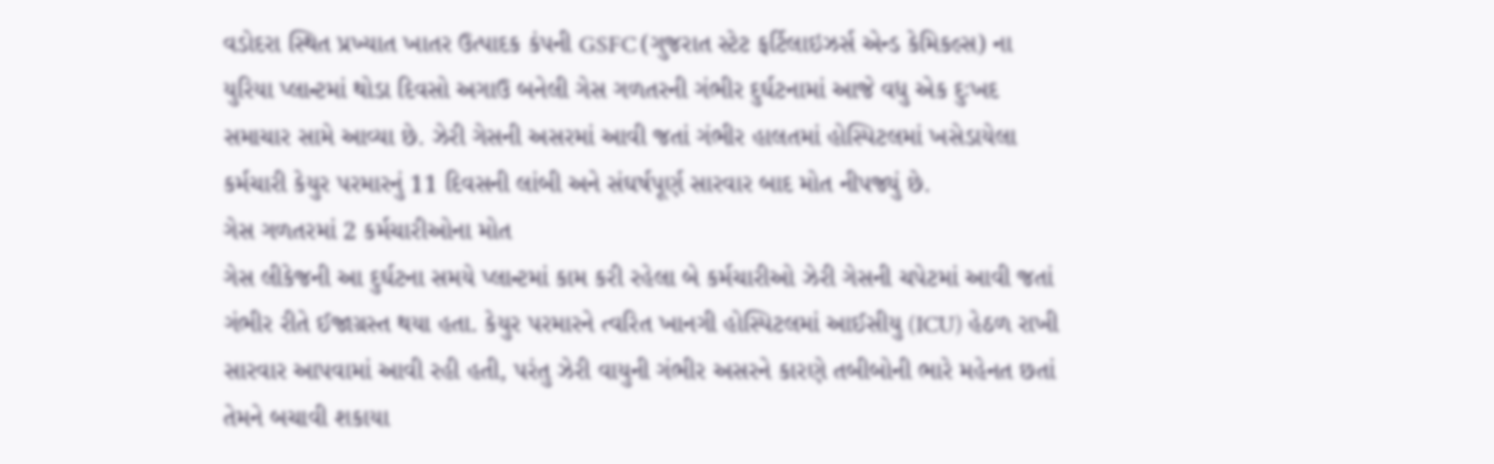વડોદરા સ્થિત પ્રખ્યાત ખાતર ઉત્પાદક કંપની GSFC (ગુજરાત સ્ટેટ ફર્ટિલાઇઝર્સ એન્ડ કેમિકલ્સ) ના યુરિયા પ્લાન્ટમાં થોડા દિવસો અગાઉ બનેલી ગેસ ગળતરની ગંભીર દુર્ઘટનામાં આજે વધુ એક દુઃખદ સમાચાર સામે આવ્યા છે. ઝેરી ગેસની અસરમાં આવી જતાં ગંભીર હાલતમાં હોસ્પિટલમાં ખસેડાયેલા કર્મચારી કેયુર પરમારનું 11 દિવસની લાંબી અને સંઘર્ષપૂર્ણ સારવાર બાદ મોત નીપજ્યું છે.
ગેસ ગળતરમાં 2 કર્મચારીઓના મોત
ગેસ લીકેજની આ દુર્ઘટના સમયે પ્લાન્ટમાં કામ કરી રહેલા બે કર્મચારીઓ ઝેરી ગેસની ચપેટમાં આવી જતાં ગંભીર રીતે ઈજાગ્રસ્ત થયા હતા. કેયુર પરમારને ત્વરિત ખાનગી હોસ્પિટલમાં આઈસીયુ (ICU) હેઠળ રાખી સારવાર આપવામાં આવી રહી હતી, પરંતુ ઝેરી વાયુની ગંભીર અસરને કારણે તબીબોની ભારે મહેનત છતાં તેમને બચાવી શકાયા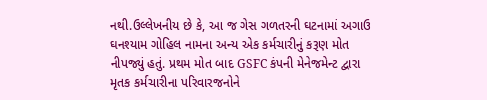નથી.ઉલ્લેખનીય છે કે, આ જ ગેસ ગળતરની ઘટનામાં અગાઉ ઘનશ્યામ ગોહિલ નામના અન્ય એક કર્મચારીનું કરૂણ મોત નીપજ્યું હતું. પ્રથમ મોત બાદ GSFC કંપની મેનેજમેન્ટ દ્વારા મૃતક કર્મચારીના પરિવારજનોને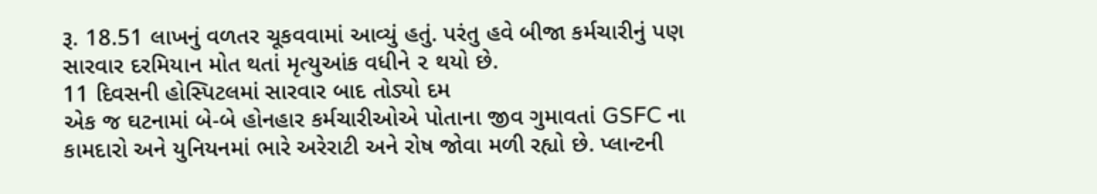રૂ. 18.51 લાખનું વળતર ચૂકવવામાં આવ્યું હતું. પરંતુ હવે બીજા કર્મચારીનું પણ સારવાર દરમિયાન મોત થતાં મૃત્યુઆંક વધીને ૨ થયો છે.
11 દિવસની હોસ્પિટલમાં સારવાર બાદ તોડ્યો દમ
એક જ ઘટનામાં બે-બે હોનહાર કર્મચારીઓએ પોતાના જીવ ગુમાવતાં GSFC ના કામદારો અને યુનિયનમાં ભારે અરેરાટી અને રોષ જોવા મળી રહ્યો છે. પ્લાન્ટની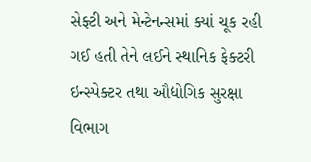સેફ્ટી અને મેન્ટેનન્સમાં ક્યાં ચૂક રહી ગઈ હતી તેને લઈને સ્થાનિક ફેક્ટરી ઇન્સ્પેક્ટર તથા ઔદ્યોગિક સુરક્ષા વિભાગ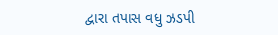દ્વારા તપાસ વધુ ઝડપી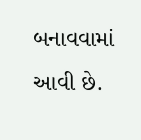બનાવવામાં આવી છે.